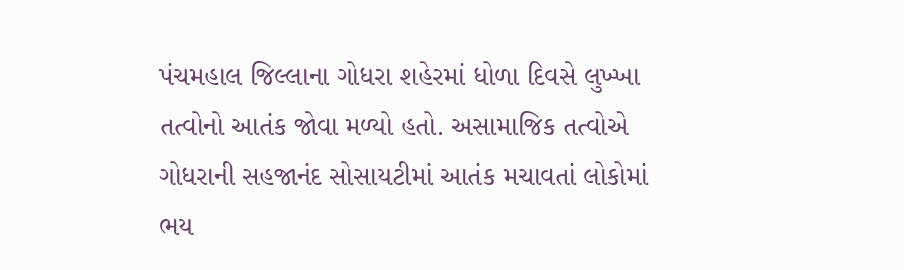પંચમહાલ જિલ્લાના ગોધરા શહેરમાં ધોળા દિવસે લુખ્ખા તત્વોનો આતંક જોવા મળ્યો હતો. અસામાજિક તત્વોએ ગોધરાની સહજાનંદ સોસાયટીમાં આતંક મચાવતાં લોકોમાં ભય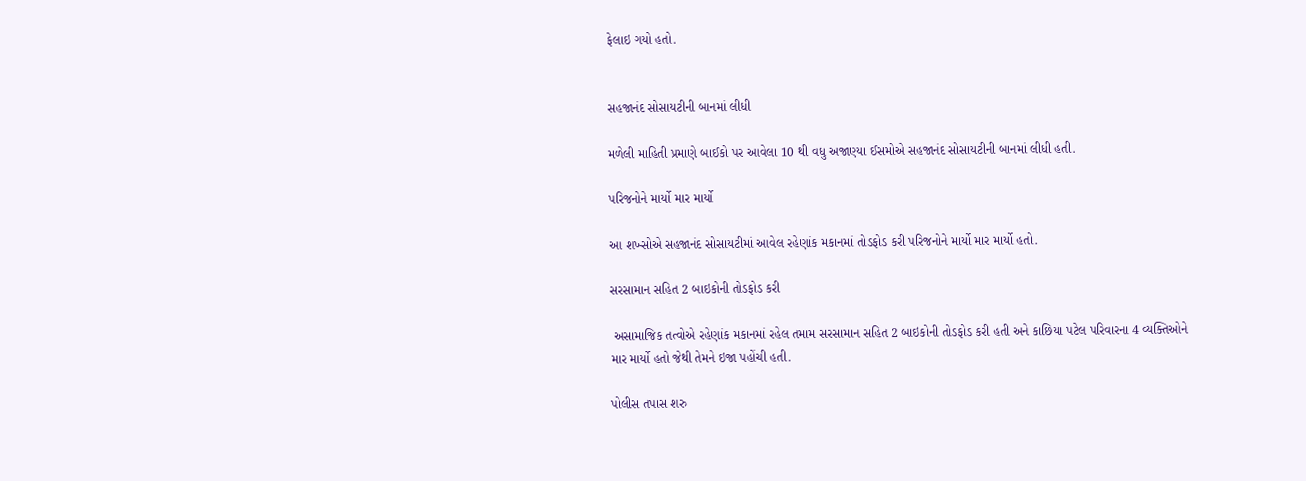ફેલાઇ ગયો હતો.


સહજાનંદ સોસાયટીની બાનમાં લીધી

મળેલી માહિતી પ્રમાણે બાઈકો પર આવેલા 10 થી વધુ અજાણ્યા ઈસમોએ સહજાનંદ સોસાયટીની બાનમાં લીધી હતી.

પરિજનોને માર્યો માર માર્યો

આ શખ્સોએ સહજાનંદ સોસાયટીમાં આવેલ રહેણાંક મકાનમાં તોડફોડ કરી પરિજનોને માર્યો માર માર્યો હતો.

સરસામાન સહિત 2 બાઇકોની તોડફોડ કરી

 અસામાજિક તત્વોએ રહેણાંક મકાનમાં રહેલ તમામ સરસામાન સહિત 2 બાઇકોની તોડફોડ કરી હતી અને કાછિયા પટેલ પરિવારના 4 વ્યક્તિઓને માર માર્યો હતો જેથી તેમને ઇજા પહોંચી હતી.

પોલીસ તપાસ શરુ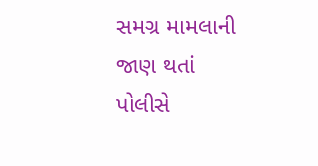સમગ્ર મામલાની જાણ થતાં પોલીસે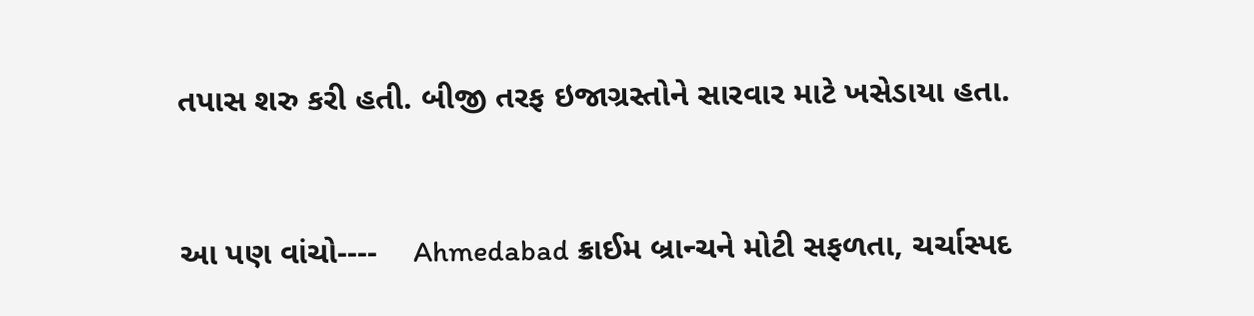તપાસ શરુ કરી હતી. બીજી તરફ ઇજાગ્રસ્તોને સારવાર માટે ખસેડાયા હતા.


આ પણ વાંચો----    Ahmedabad ક્રાઈમ બ્રાન્ચને મોટી સફળતા, ચર્ચાસ્પદ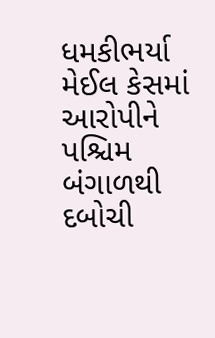ધમકીભર્યા મેઈલ કેસમાં આરોપીને પશ્ચિમ બંગાળથી દબોચી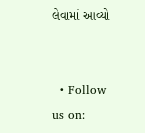લેવામાં આવ્યો


  • Follow us on: